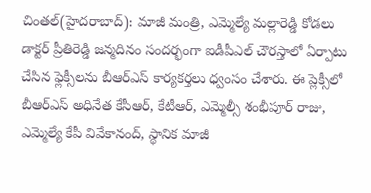చింతల్(హైదరాబాద్): మాజీ మంత్రి, ఎమ్మెల్యే మల్లారెడ్డి కోడలు డాక్టర్ ప్రీతిరెడ్డి జన్మదినం సందర్భంగా ఐడీపీఎల్ చౌరస్తాలో ఏర్పాటు చేసిన ఫ్లెక్సీలను బీఆర్ఎస్ కార్యకర్తలు ధ్వంసం చేశారు. ఈ ప్లెక్సీలో బీఆర్ఎస్ అధినేత కేసీఆర్, కేటీఆర్, ఎమ్మెల్సీ శంభీపూర్ రాజు, ఎమ్మెల్యే కేపీ వివేకానంద్, స్థానిక మాజీ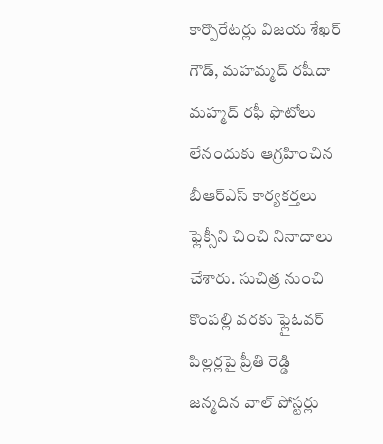కార్పొరేటర్లు విజయ శేఖర్ గౌడ్, మహమ్మద్ రషీదా మహ్మద్ రఫీ ఫొటోలు లేనందుకు ఆగ్రహించిన బీఆర్ఎస్ కార్యకర్తలు ఫ్లెక్సీని చించి నినాదాలు చేశారు. సుచిత్ర నుంచి కొంపల్లి వరకు ఫ్లైఓవర్ పిల్లర్లపై ప్రీతి రెడ్డి జన్మదిన వాల్ పోస్టర్లు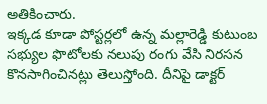అతికించారు.
ఇక్కడ కూడా పోస్టర్లలో ఉన్న మల్లారెడ్డి కుటుంబ సభ్యుల ఫొటోలకు నలుపు రంగు వేసి నిరసన కొనసాగించినట్లు తెలుస్తోంది. దీనిపై డాక్టర్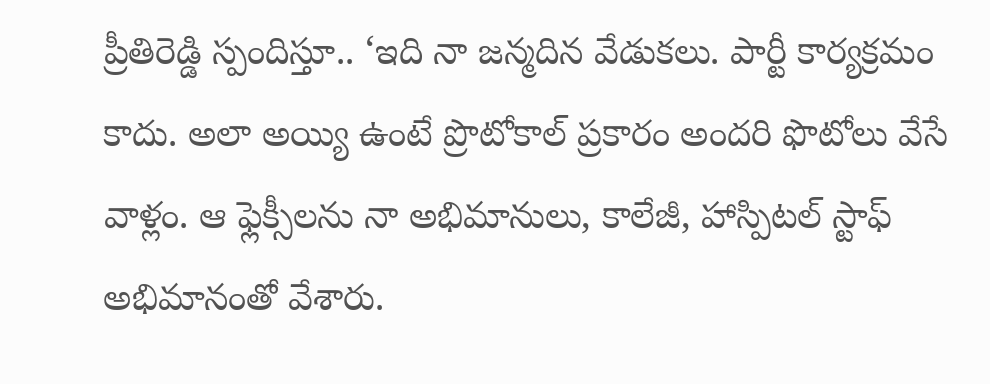ప్రీతిరెడ్డి స్పందిస్తూ.. ‘ఇది నా జన్మదిన వేడుకలు. పార్టీ కార్యక్రమం కాదు. అలా అయ్యి ఉంటే ప్రొటోకాల్ ప్రకారం అందరి ఫొటోలు వేసే వాళ్లం. ఆ ఫ్లెక్సీలను నా అభిమానులు, కాలేజీ, హాస్పిటల్ స్టాఫ్ అభిమానంతో వేశారు.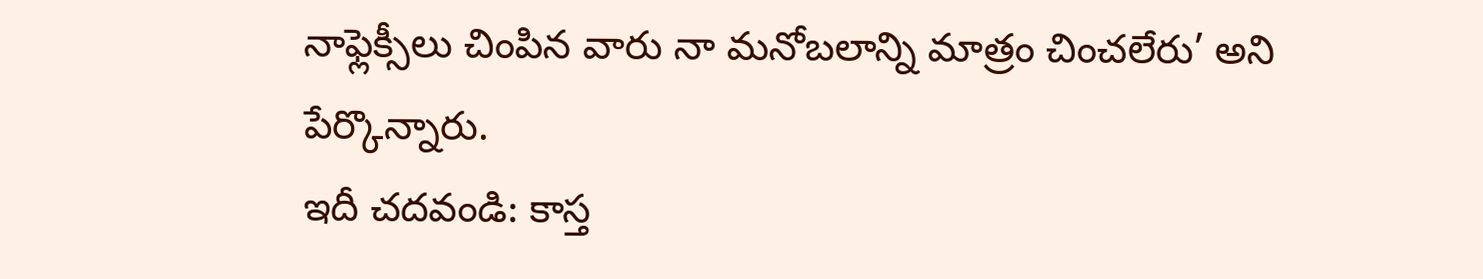నాఫ్లెక్సీలు చింపిన వారు నా మనోబలాన్ని మాత్రం చించలేరు’ అని పేర్కొన్నారు.
ఇదీ చదవండి: కాస్త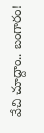వేచి చూద్దాం.. బంగారం!